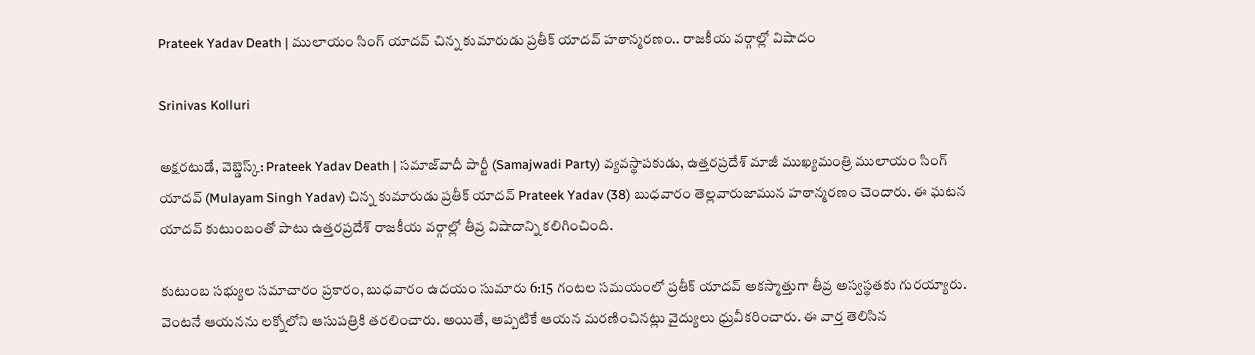Prateek Yadav Death | ములాయం సింగ్ యాదవ్ చిన్న కుమారుడు ప్రతీక్ యాదవ్ హఠాన్మరణం.. రాజకీయ వర్గాల్లో విషాదం

Srinivas Kolluri

అక్షరటుడే, వెబ్డెస్క్: Prateek Yadav Death | సమాజ్‌వాదీ పార్టీ (Samajwadi Party) వ్యవస్థాపకుడు, ఉత్తరప్రదేశ్ మాజీ ముఖ్యమంత్రి ములాయం సింగ్ యాదవ్ (Mulayam Singh Yadav) చిన్న కుమారుడు ప్ర‌తీక్ యాద‌వ్ Prateek Yadav (38) బుధవారం తెల్లవారుజామున హఠాన్మరణం చెందారు. ఈ ఘటన యాదవ్ కుటుంబంతో పాటు ఉత్తరప్రదేశ్ రాజకీయ వర్గాల్లో తీవ్ర విషాదాన్ని కలిగించింది.

కుటుంబ సభ్యుల సమాచారం ప్రకారం, బుధవారం ఉదయం సుమారు 6:15 గంటల సమయంలో ప్రతీక్ యాదవ్ అకస్మాత్తుగా తీవ్ర అస్వస్థతకు గురయ్యారు. వెంటనే ఆయనను లక్నోలోని ఆసుపత్రికి తరలించారు. అయితే, అప్పటికే ఆయన మరణించినట్లు వైద్యులు ధ్రువీకరించారు. ఈ వార్త తెలిసిన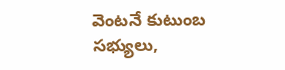వెంటనే కుటుంబ సభ్యులు,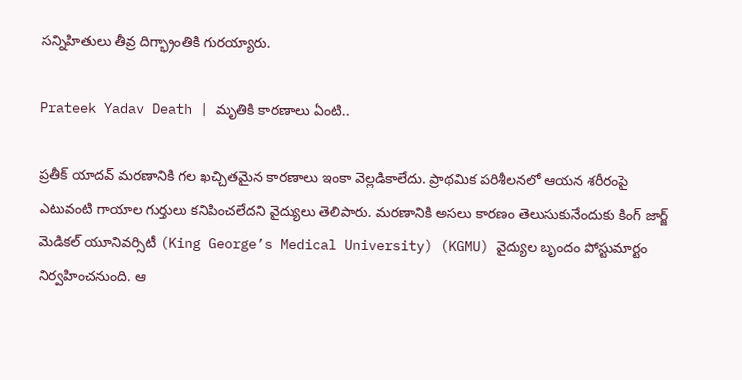సన్నిహితులు తీవ్ర దిగ్భ్రాంతికి గురయ్యారు.

Prateek Yadav Death | మృతికి కార‌ణాలు ఏంటి..

ప్రతీక్ యాదవ్ మరణానికి గల ఖచ్చితమైన కారణాలు ఇంకా వెల్లడికాలేదు. ప్రాథమిక పరిశీలనలో ఆయన శరీరంపై ఎటువంటి గాయాల గుర్తులు కనిపించలేదని వైద్యులు తెలిపారు. మరణానికి అసలు కారణం తెలుసుకునేందుకు కింగ్ జార్జ్ మెడికల్ యూనివర్సిటీ (King George’s Medical University) (KGMU) వైద్యుల బృందం పోస్టుమార్టం నిర్వహించనుంది. ఆ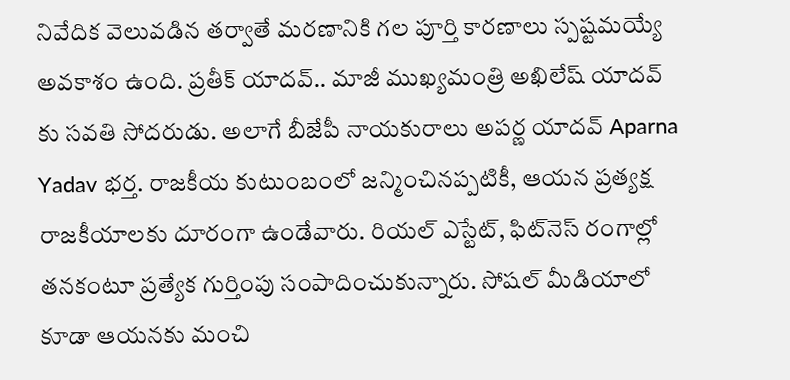నివేదిక వెలువడిన తర్వాతే మరణానికి గల పూర్తి కారణాలు స్పష్టమయ్యే అవకాశం ఉంది. ప్రతీక్ యాదవ్.. మాజీ ముఖ్యమంత్రి అఖిలేష్ యాద‌వ్ కు సవతి సోదరుడు. అలాగే బీజేపీ నాయకురాలు అప‌ర్ణ యాద‌వ్ Aparna Yadav భర్త. రాజకీయ కుటుంబంలో జన్మించినప్పటికీ, ఆయన ప్రత్యక్ష రాజకీయాలకు దూరంగా ఉండేవారు. రియల్ ఎస్టేట్, ఫిట్‌నెస్ రంగాల్లో తనకంటూ ప్రత్యేక గుర్తింపు సంపాదించుకున్నారు. సోషల్ మీడియాలో కూడా ఆయనకు మంచి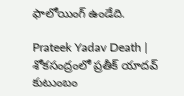ఫాలోయింగ్ ఉండేది.

Prateek Yadav Death | శోకసంద్రంలో ప్రతీక్ యాదవ్ కుటుంబం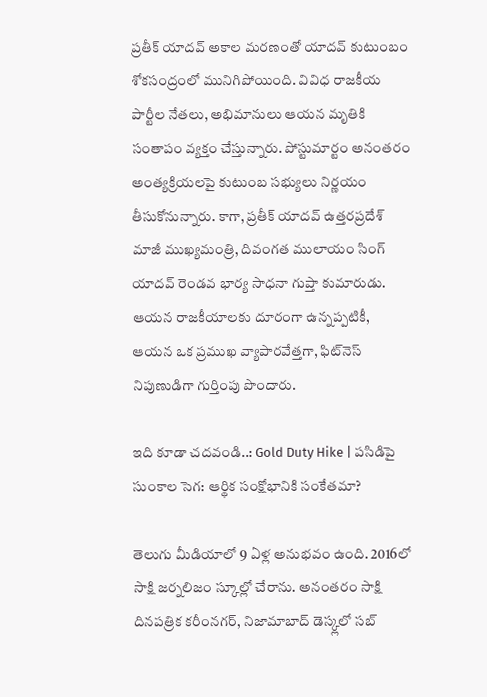ప్రతీక్ యాదవ్ అకాల మరణంతో యాదవ్ కుటుంబం శోకసంద్రంలో మునిగిపోయింది. వివిధ రాజకీయ పార్టీల నేతలు, అభిమానులు ఆయన మృతికి సంతాపం వ్యక్తం చేస్తున్నారు. పోస్టుమార్టం అనంతరం అంత్యక్రియలపై కుటుంబ సభ్యులు నిర్ణయం తీసుకోనున్నారు. కాగా, ప్రతీక్ యాదవ్ ఉత్తరప్రదేశ్ మాజీ ముఖ్యమంత్రి, దివంగత ములాయం సింగ్ యాదవ్ రెండవ భార్య సాధనా గుప్తా కుమారుడు. ఆయ‌న రాజకీయాలకు దూరంగా ఉన్నప్పటికీ, ఆయన ఒక ప్రముఖ వ్యాపారవేత్తగా, ఫిట్‌నెస్ నిపుణుడిగా గుర్తింపు పొందారు.

ఇది కూడా చదవండి..: Gold Duty Hike | పసిడిపై సుంకాల సెగ: ఆర్థిక సంక్షోభానికి సంకేతమా?

తెలుగు మీడియాలో 9 ఏళ్ల అనుభవం ఉంది. 2016లో సాక్షి జర్నలిజం స్కూల్లో చేరాను. అనంతరం సాక్షి దినపత్రిక కరీంనగర్, నిజామాబాద్ డెస్క్లలో సబ్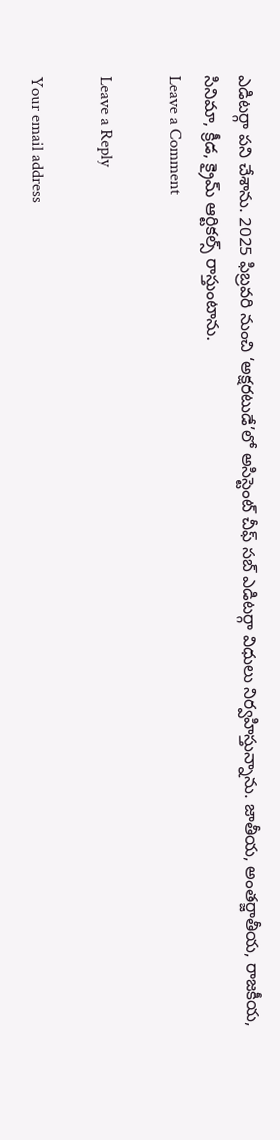ఎడిటర్గా పని చేశాను. 2025 ఫిబ్రవరి నుంచి ‘అక్షరటుడే’లో అసిస్టెంట్ చీఫ్ సబ్ ఎడిటర్గా విధులు నిర్వహిస్తున్నాను. జాతీయ, అంతర్జాతీయ, రాజకీయ, సినిమా, క్రీడ, క్రైమ్ ఆర్టికల్స్ రాస్తుంటాను.
Leave a Comment

Leave a Reply

Your email address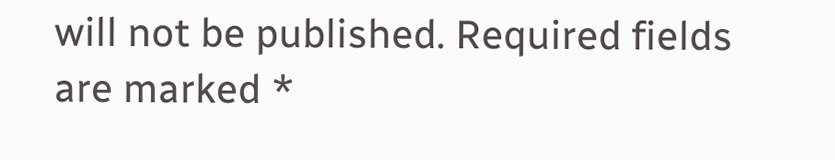will not be published. Required fields are marked *